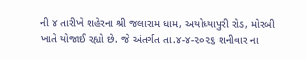ની ૪ તારીખે શહેરના શ્રી જલારામ ધામ, અયોધ્યાપુરી રોડ, મોરબી ખાતે યોજાઈ રહ્યો છે. જે અંતર્ગત તા.૪-૪-૨૦૨૬ શનીવાર ના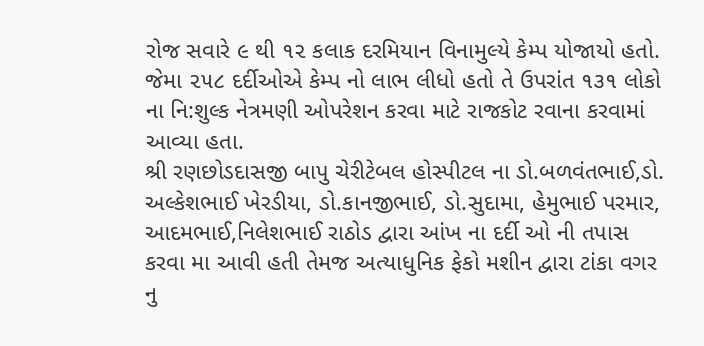રોજ સવારે ૯ થી ૧૨ કલાક દરમિયાન વિનામુલ્યે કેમ્પ યોજાયો હતો. જેમા ૨૫૮ દર્દીઓએ કેમ્પ નો લાભ લીધો હતો તે ઉપરાંત ૧૩૧ લોકો ના નિ:શુલ્ક નેત્રમણી ઓપરેશન કરવા માટે રાજકોટ રવાના કરવામાં આવ્યા હતા.
શ્રી રણછોડદાસજી બાપુ ચેરીટેબલ હોસ્પીટલ ના ડો.બળવંતભાઈ,ડો. અલ્કેશભાઈ ખેરડીયા, ડો.કાનજીભાઈ, ડો.સુદામા, હેમુભાઈ પરમાર, આદમભાઈ,નિલેશભાઈ રાઠોડ દ્વારા આંખ ના દર્દી ઓ ની તપાસ કરવા મા આવી હતી તેમજ અત્યાધુનિક ફેકો મશીન દ્વારા ટાંકા વગર નુ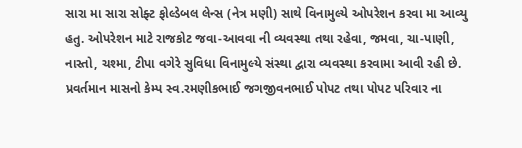સારા મા સારા સોફ્ટ ફોલ્ડેબલ લેન્સ (નેત્ર મણી) સાથે વિનામુલ્યે ઓપરેશન કરવા મા આવ્યુ હતુ. ઓપરેશન માટે રાજકોટ જવા-આવવા ની વ્યવસ્થા તથા રહેવા, જમવા, ચા-પાણી, નાસ્તો, ચશ્મા, ટીપા વગેરે સુવિધા વિનામુલ્યે સંસ્થા દ્વારા વ્યવસ્થા કરવામા આવી રહી છે. પ્રવર્તમાન માસનો કેમ્પ સ્વ.રમણીકભાઈ જગજીવનભાઈ પોપટ તથા પોપટ પરિવાર ના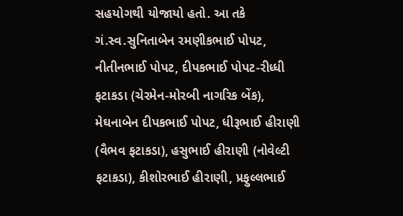સહયોગથી યોજાયો હતો. આ તકે ગં.સ્વ.સુનિતાબેન રમણીકભાઈ પોપટ, નીતીનભાઈ પોપટ, દીપકભાઈ પોપટ-રીધ્ધી ફટાકડા (ચેરમેન-મોરબી નાગરિક બેંક), મેઘનાબેન દીપકભાઈ પોપટ, ધીરૂભાઈ હીરાણી (વૈભવ ફટાકડા), હસુભાઈ હીરાણી (નોવેલ્ટી ફટાકડા), કીશોરભાઈ હીરાણી, પ્રફુલ્લભાઈ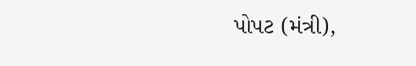પોપટ (મંત્રી),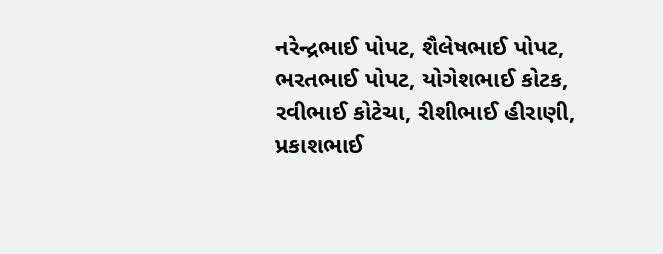નરેન્દ્રભાઈ પોપટ, શૈલેષભાઈ પોપટ, ભરતભાઈ પોપટ, યોગેશભાઈ કોટક, રવીભાઈ કોટેચા, રીશીભાઈ હીરાણી, પ્રકાશભાઈ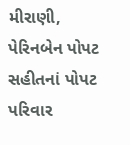મીરાણી, પેરિનબેન પોપટ સહીતનાં પોપટ પરિવાર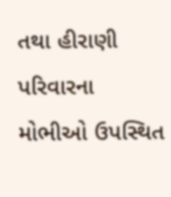તથા હીરાણી પરિવારના મોભીઓ ઉપસ્થિત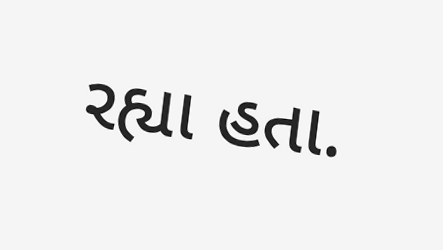રહ્યા હતા.